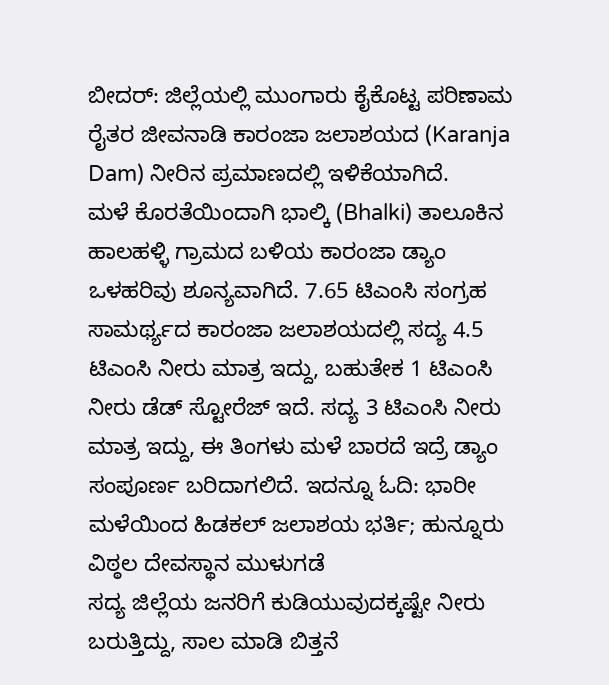ಬೀದರ್: ಜಿಲ್ಲೆಯಲ್ಲಿ ಮುಂಗಾರು ಕೈಕೊಟ್ಟ ಪರಿಣಾಮ ರೈತರ ಜೀವನಾಡಿ ಕಾರಂಜಾ ಜಲಾಶಯದ (Karanja Dam) ನೀರಿನ ಪ್ರಮಾಣದಲ್ಲಿ ಇಳಿಕೆಯಾಗಿದೆ.
ಮಳೆ ಕೊರತೆಯಿಂದಾಗಿ ಭಾಲ್ಕಿ (Bhalki) ತಾಲೂಕಿನ ಹಾಲಹಳ್ಳಿ ಗ್ರಾಮದ ಬಳಿಯ ಕಾರಂಜಾ ಡ್ಯಾಂ ಒಳಹರಿವು ಶೂನ್ಯವಾಗಿದೆ. 7.65 ಟಿಎಂಸಿ ಸಂಗ್ರಹ ಸಾಮರ್ಥ್ಯದ ಕಾರಂಜಾ ಜಲಾಶಯದಲ್ಲಿ ಸದ್ಯ 4.5 ಟಿಎಂಸಿ ನೀರು ಮಾತ್ರ ಇದ್ದು, ಬಹುತೇಕ 1 ಟಿಎಂಸಿ ನೀರು ಡೆಡ್ ಸ್ಟೋರೆಜ್ ಇದೆ. ಸದ್ಯ 3 ಟಿಎಂಸಿ ನೀರು ಮಾತ್ರ ಇದ್ದು, ಈ ತಿಂಗಳು ಮಳೆ ಬಾರದೆ ಇದ್ರೆ ಡ್ಯಾಂ ಸಂಪೂರ್ಣ ಬರಿದಾಗಲಿದೆ. ಇದನ್ನೂ ಓದಿ: ಭಾರೀ ಮಳೆಯಿಂದ ಹಿಡಕಲ್ ಜಲಾಶಯ ಭರ್ತಿ; ಹುನ್ನೂರು ವಿಠ್ಠಲ ದೇವಸ್ಥಾನ ಮುಳುಗಡೆ
ಸದ್ಯ ಜಿಲ್ಲೆಯ ಜನರಿಗೆ ಕುಡಿಯುವುದಕ್ಕಷ್ಟೇ ನೀರು ಬರುತ್ತಿದ್ದು, ಸಾಲ ಮಾಡಿ ಬಿತ್ತನೆ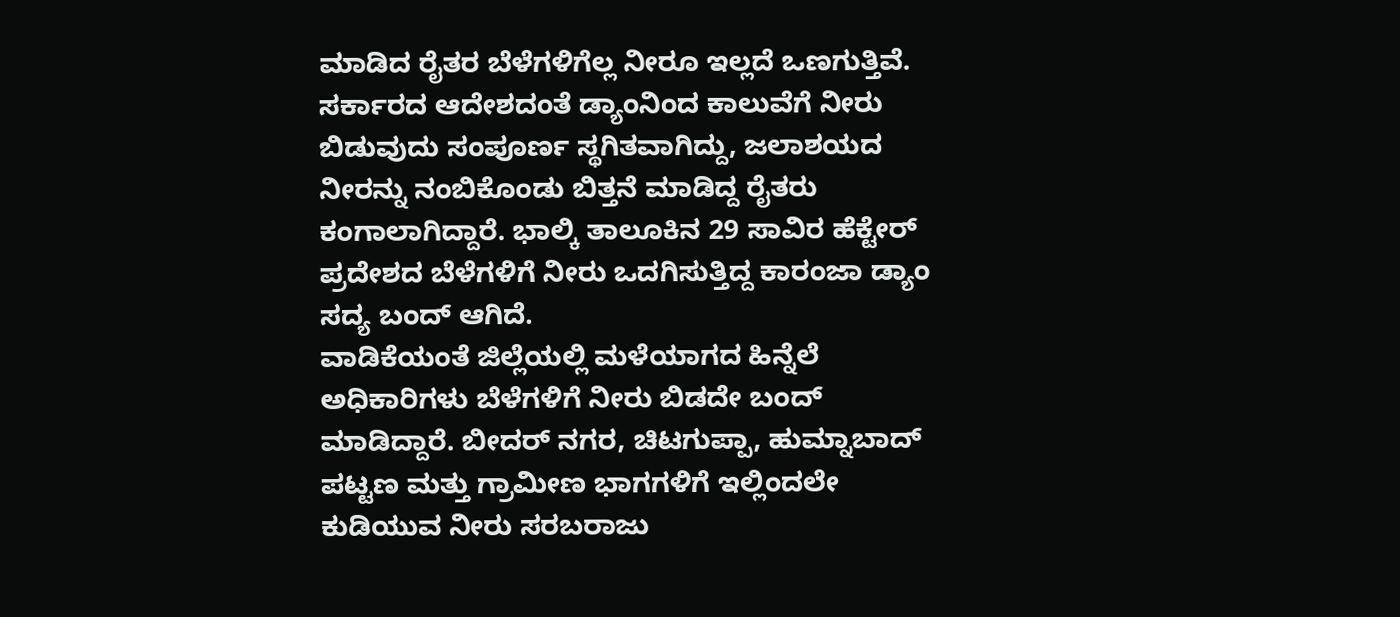ಮಾಡಿದ ರೈತರ ಬೆಳೆಗಳಿಗೆಲ್ಲ ನೀರೂ ಇಲ್ಲದೆ ಒಣಗುತ್ತಿವೆ. ಸರ್ಕಾರದ ಆದೇಶದಂತೆ ಡ್ಯಾಂನಿಂದ ಕಾಲುವೆಗೆ ನೀರು ಬಿಡುವುದು ಸಂಪೂರ್ಣ ಸ್ಥಗಿತವಾಗಿದ್ದು, ಜಲಾಶಯದ ನೀರನ್ನು ನಂಬಿಕೊಂಡು ಬಿತ್ತನೆ ಮಾಡಿದ್ದ ರೈತರು ಕಂಗಾಲಾಗಿದ್ದಾರೆ. ಭಾಲ್ಕಿ ತಾಲೂಕಿನ 29 ಸಾವಿರ ಹೆಕ್ಟೇರ್ ಪ್ರದೇಶದ ಬೆಳೆಗಳಿಗೆ ನೀರು ಒದಗಿಸುತ್ತಿದ್ದ ಕಾರಂಜಾ ಡ್ಯಾಂ ಸದ್ಯ ಬಂದ್ ಆಗಿದೆ.
ವಾಡಿಕೆಯಂತೆ ಜಿಲ್ಲೆಯಲ್ಲಿ ಮಳೆಯಾಗದ ಹಿನ್ನೆಲೆ ಅಧಿಕಾರಿಗಳು ಬೆಳೆಗಳಿಗೆ ನೀರು ಬಿಡದೇ ಬಂದ್ ಮಾಡಿದ್ದಾರೆ. ಬೀದರ್ ನಗರ, ಚಿಟಗುಪ್ಪಾ, ಹುಮ್ನಾಬಾದ್ ಪಟ್ಟಣ ಮತ್ತು ಗ್ರಾಮೀಣ ಭಾಗಗಳಿಗೆ ಇಲ್ಲಿಂದಲೇ ಕುಡಿಯುವ ನೀರು ಸರಬರಾಜು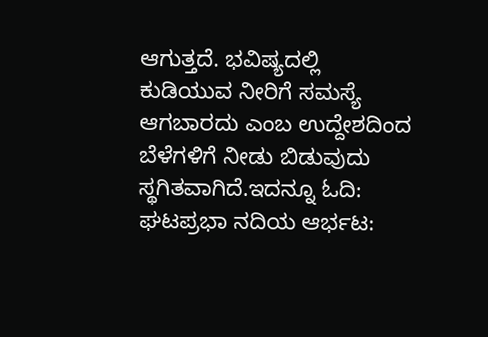ಆಗುತ್ತದೆ. ಭವಿಷ್ಯದಲ್ಲಿ ಕುಡಿಯುವ ನೀರಿಗೆ ಸಮಸ್ಯೆ ಆಗಬಾರದು ಎಂಬ ಉದ್ದೇಶದಿಂದ ಬೆಳೆಗಳಿಗೆ ನೀಡು ಬಿಡುವುದು ಸ್ಥಗಿತವಾಗಿದೆ.ಇದನ್ನೂ ಓದಿ: ಘಟಪ್ರಭಾ ನದಿಯ ಆರ್ಭಟ: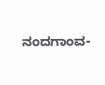ನಂದಗಾಂವ-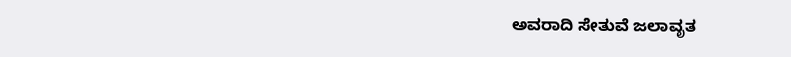ಅವರಾದಿ ಸೇತುವೆ ಜಲಾವೃತ